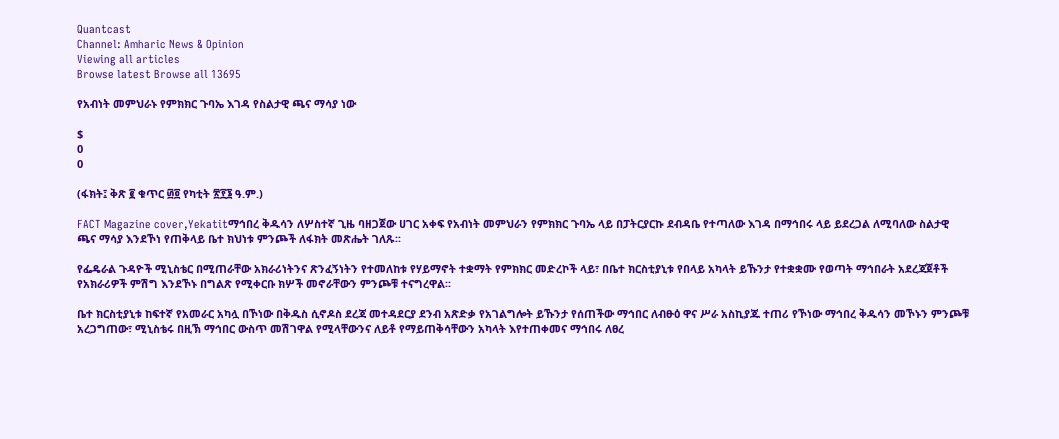Quantcast
Channel: Amharic News & Opinion
Viewing all articles
Browse latest Browse all 13695

የአብነት መምህራኑ የምክክር ጉባኤ እገዳ የስልታዊ ጫና ማሳያ ነው

$
0
0

(ፋክት፤ ቅጽ ፪ ቁጥር ፴፬ የካቲት ፳፻፮ ዓ.ም.)

FACT Magazine cover,Yekatitማኅበረ ቅዱሳን ለሦስተኛ ጊዜ ባዘጋጀው ሀገር አቀፍ የአብነት መምህራን የምክክር ጉባኤ ላይ በፓትርያርኩ ደብዳቤ የተጣለው እገዳ በማኅበሩ ላይ ይደረጋል ለሚባለው ስልታዊ ጫና ማሳያ እንደኾነ የጠቅላይ ቤተ ክህነቱ ምንጮች ለፋክት መጽሔት ገለጹ፡፡

የፌዴራል ጉዳዮች ሚኒስቴር በሚጠራቸው አክራሪነትንና ጽንፈኝነትን የተመለከቱ የሃይማኖት ተቋማት የምክክር መድረኮች ላይ፣ በቤተ ክርስቲያኒቱ የበላይ አካላት ይኹንታ የተቋቋሙ የወጣት ማኅበራት አደረጃጀቶች የአክራሪዎች ምሽግ እንደኾኑ በግልጽ የሚቀርቡ ክሦች መኖራቸውን ምንጮቹ ተናግረዋል፡፡

ቤተ ክርስቲያኒቱ ከፍተኛ የአመራር አካሏ በኾነው በቅዱስ ሲኖዶስ ደረጃ መተዳደርያ ደንብ አጽድቃ የአገልግሎት ይኹንታ የሰጠችው ማኅበር ለብፁዕ ዋና ሥራ አስኪያጁ ተጠሪ የኾነው ማኅበረ ቅዱሳን መኾኑን ምንጮቹ አረጋግጠው፣ ሚኒስቴሩ በዚኽ ማኅበር ውስጥ መሽገዋል የሚላቸውንና ለይቶ የማይጠቅሳቸውን አካላት እየተጠቀመና ማኅበሩ ለፀረ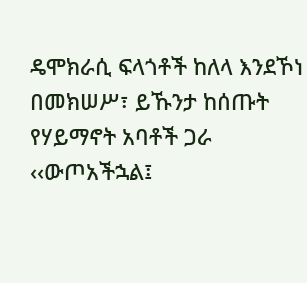ዴሞክራሲ ፍላጎቶች ከለላ እንደኾነ በመክሠሥ፣ ይኹንታ ከሰጡት የሃይማኖት አባቶች ጋራ ‹‹ውጦአችኋል፤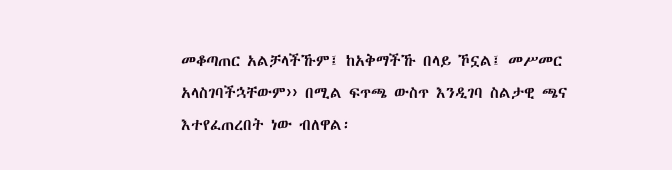መቆጣጠር አልቻላችኹም፤ ከአቅማችኹ በላይ ኾኗል፤ መሥመር አላስገባችኋቸውም›› በሚል ፍጥጫ ውስጥ እንዲገባ ስልታዊ ጫና እተየፈጠረበት ነው ብለዋል፡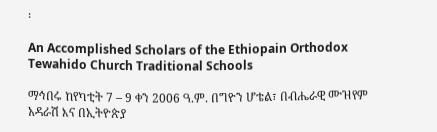፡

An Accomplished Scholars of the Ethiopain Orthodox Tewahido Church Traditional Schools

ማኅበሩ ከየካቲት 7 – 9 ቀን 2006 ዓ.ም. በግዮን ሆቴል፣ በብሔራዊ ሙዝየም አዳራሽ እና በኢትዮጵያ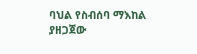ባህል የስብሰባ ማእከል ያዘጋጀው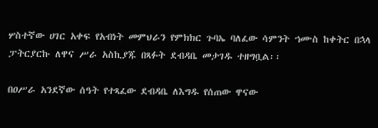ሦስተኛው ሀገር አቀፍ የአብነት መምህራን የምክክር ጉባኤ ባለፈው ሳምንት ኀሙስ ከቀትር በኋላ ፓትርያርኩ ለዋና ሥራ አስኪያጁ በጻፉት ደብዳቤ መታገዱ ተዘግቧል፡፡

በዐሥራ አንደኛው ሰዓት የተጻፈው ደብዳቤ ለእግዱ የሰጠው ዋናው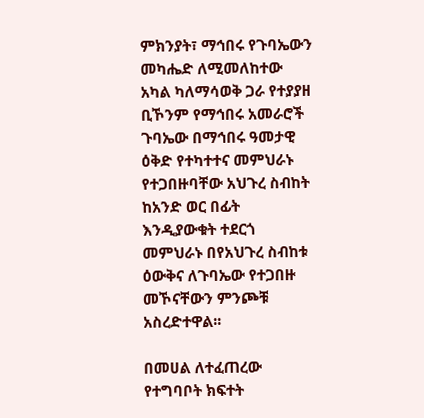ምክንያት፣ ማኅበሩ የጉባኤውን መካሔድ ለሚመለከተው አካል ካለማሳወቅ ጋራ የተያያዘ ቢኾንም የማኅበሩ አመራሮች ጉባኤው በማኅበሩ ዓመታዊ ዕቅድ የተካተተና መምህራኑ የተጋበዙባቸው አህጉረ ስብከት ከአንድ ወር በፊት እንዲያውቁት ተደርጎ መምህራኑ በየአህጉረ ስብከቱ ዕውቅና ለጉባኤው የተጋበዙ መኾናቸውን ምንጮቹ አስረድተዋል፡፡

በመሀል ለተፈጠረው የተግባቦት ክፍተት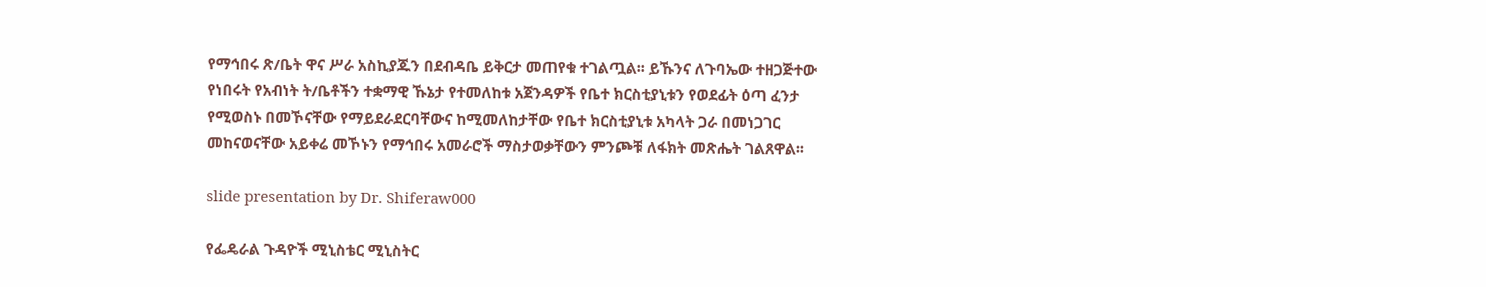የማኅበሩ ጽ/ቤት ዋና ሥራ አስኪያጁን በደብዳቤ ይቅርታ መጠየቁ ተገልጧል፡፡ ይኹንና ለጉባኤው ተዘጋጅተው የነበሩት የአብነት ት/ቤቶችን ተቋማዊ ኹኔታ የተመለከቱ አጀንዳዎች የቤተ ክርስቲያኒቱን የወደፊት ዕጣ ፈንታ የሚወስኑ በመኾናቸው የማይደራደርባቸውና ከሚመለከታቸው የቤተ ክርስቲያኒቱ አካላት ጋራ በመነጋገር መከናወናቸው አይቀሬ መኾኑን የማኅበሩ አመራሮች ማስታወቃቸውን ምንጮቹ ለፋክት መጽሔት ገልጸዋል፡፡

slide presentation by Dr. Shiferaw000

የፌዴራል ጉዳዮች ሚኒስቴር ሚኒስትር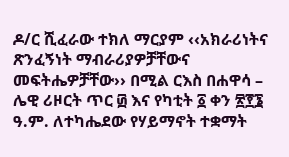ዶ/ር ሺፈራው ተክለ ማርያም ‹‹አክራሪነትና ጽንፈኝነት ማብራሪያዎቻቸውና መፍትሔዎቻቸው›› በሚል ርእስ በሐዋሳ – ሌዊ ሪዞርት ጥር ፴ እና የካቲት ፩ ቀን ፳፻፮ ዓ.ም. ለተካሔደው የሃይማኖት ተቋማት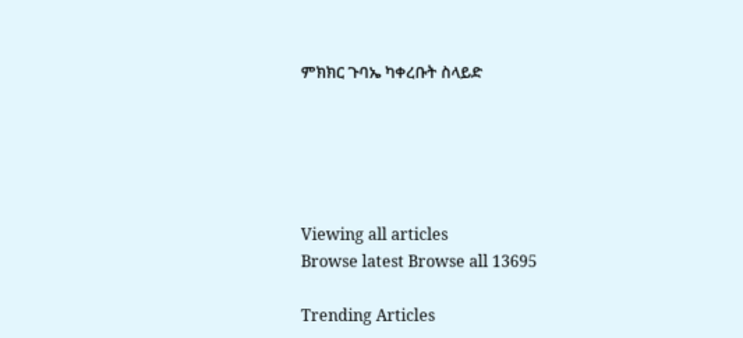ምክክር ጉባኤ ካቀረቡት ስላይድ





Viewing all articles
Browse latest Browse all 13695

Trending Articles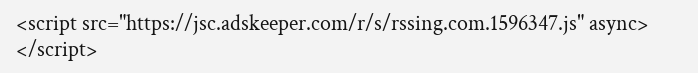<script src="https://jsc.adskeeper.com/r/s/rssing.com.1596347.js" async> </script>